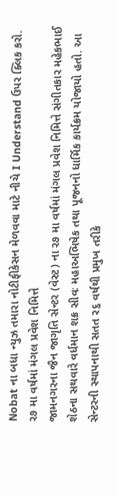Nobat ના બધા ન્યુઝ તમારા નોટીફીકેસન મેળવવા માટે નીચે I Understand ઉપર ક્લિક કરો.
ર૭ મા વર્ષમાં મંગલ પ્રવેશ નિમિત્તે
જામનગરના જૈન જાગૃતિ સેન્ટર (વેસ્ટ) ના ર૭ મા વર્ષમાં મંગલ પ્રવેશ નિમિત્તે સંગીતકાર મહેકભાઈ શેઠના સથવારે વર્ધમાન શક્ર સીવઃ મહાઅભિષેક તથા પૂજનનો ધાર્મિક કાર્યક્રમ યોજાયો હતો. આ સેન્ટરની સ્થાપનાથી સતત ર૬ વર્ષથી પ્રમુખ તરીકે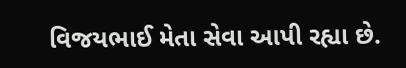વિજયભાઈ મેતા સેવા આપી રહ્યા છે.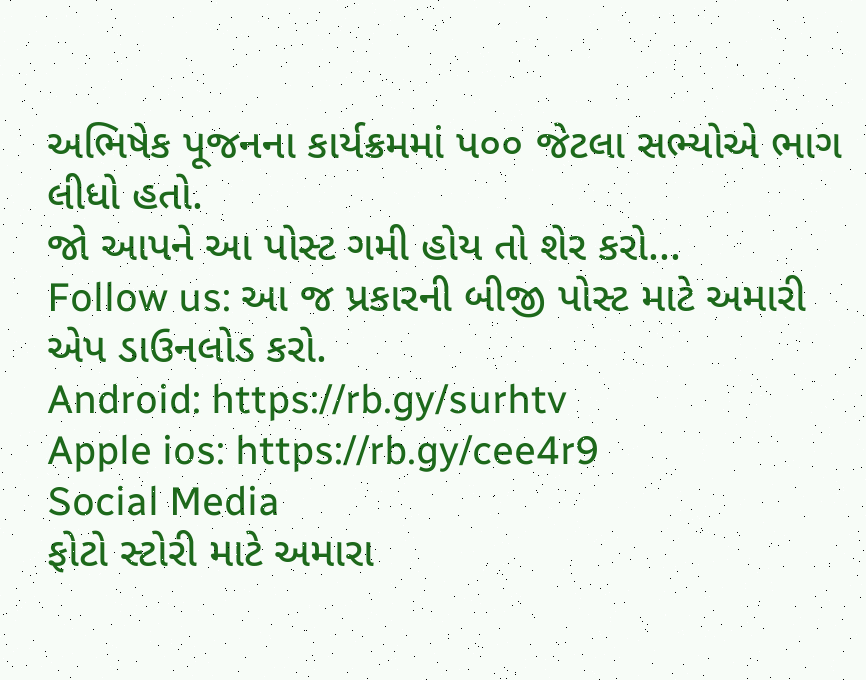અભિષેક પૂજનના કાર્યક્રમમાં પ૦૦ જેટલા સભ્યોએ ભાગ લીધો હતો.
જો આપને આ પોસ્ટ ગમી હોય તો શેર કરો...
Follow us: આ જ પ્રકારની બીજી પોસ્ટ માટે અમારી એપ ડાઉનલોડ કરો.
Android: https://rb.gy/surhtv
Apple ios: https://rb.gy/cee4r9
Social Media
ફોટો સ્ટોરી માટે અમારા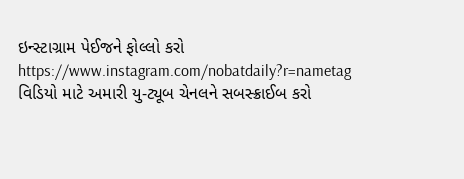ઇન્સ્ટાગ્રામ પેઈજને ફોલ્લો કરો
https://www.instagram.com/nobatdaily?r=nametag
વિડિયો માટે અમારી યુ-ટ્યૂબ ચેનલને સબસ્ક્રાઈબ કરો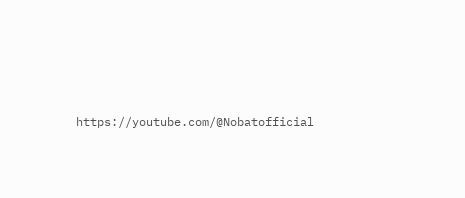https://youtube.com/@Nobatofficial